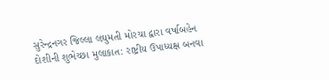સુરેન્દ્રનગર જિલ્લા લઘુમતી મોરચા દ્વારા વર્ષાબહેન દોશીની શુભેચ્છા મુલાકાત: રાષ્ટ્રીય ઉપાધ્યક્ષ બનવા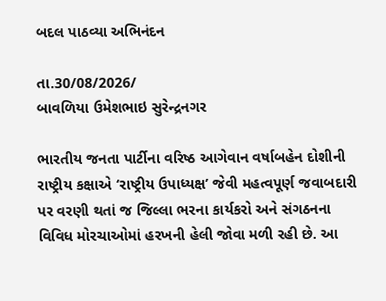બદલ પાઠવ્યા અભિનંદન

તા.30/08/2026/
બાવળિયા ઉમેશભાઇ સુરેન્દ્રનગર

ભારતીય જનતા પાર્ટીના વરિષ્ઠ આગેવાન વર્ષાબહેન દોશીની રાષ્ટ્રીય કક્ષાએ ‘રાષ્ટ્રીય ઉપાધ્યક્ષ’ જેવી મહત્વપૂર્ણ જવાબદારી પર વરણી થતાં જ જિલ્લા ભરના કાર્યકરો અને સંગઠનના વિવિધ મોરચાઓમાં હરખની હેલી જોવા મળી રહી છે. આ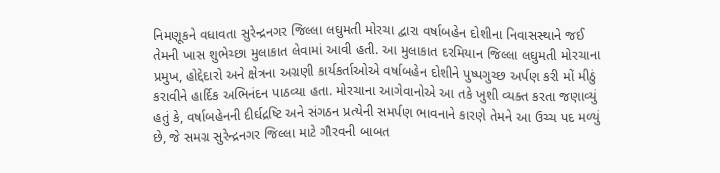નિમણૂકને વધાવતા સુરેન્દ્રનગર જિલ્લા લઘુમતી મોરચા દ્વારા વર્ષાબહેન દોશીના નિવાસસ્થાને જઈ તેમની ખાસ શુભેચ્છા મુલાકાત લેવામાં આવી હતી. આ મુલાકાત દરમિયાન જિલ્લા લઘુમતી મોરચાના પ્રમુખ, હોદ્દેદારો અને ક્ષેત્રના અગ્રણી કાર્યકર્તાઓએ વર્ષાબહેન દોશીને પુષ્પગુચ્છ અર્પણ કરી મોં મીઠું કરાવીને હાર્દિક અભિનંદન પાઠવ્યા હતા. મોરચાના આગેવાનોએ આ તકે ખુશી વ્યક્ત કરતા જણાવ્યું હતું કે, વર્ષાબહેનની દીર્ઘદ્રષ્ટિ અને સંગઠન પ્રત્યેની સમર્પણ ભાવનાને કારણે તેમને આ ઉચ્ચ પદ મળ્યું છે, જે સમગ્ર સુરેન્દ્રનગર જિલ્લા માટે ગૌરવની બાબત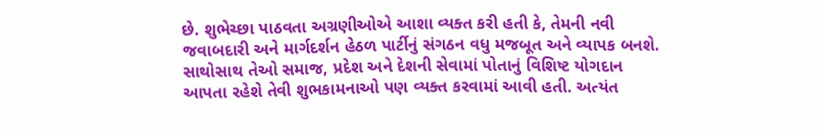છે. શુભેચ્છા પાઠવતા અગ્રણીઓએ આશા વ્યક્ત કરી હતી કે, તેમની નવી જવાબદારી અને માર્ગદર્શન હેઠળ પાર્ટીનું સંગઠન વધુ મજબૂત અને વ્યાપક બનશે. સાથોસાથ તેઓ સમાજ, પ્રદેશ અને દેશની સેવામાં પોતાનું વિશિષ્ટ યોગદાન આપતા રહેશે તેવી શુભકામનાઓ પણ વ્યક્ત કરવામાં આવી હતી. અત્યંત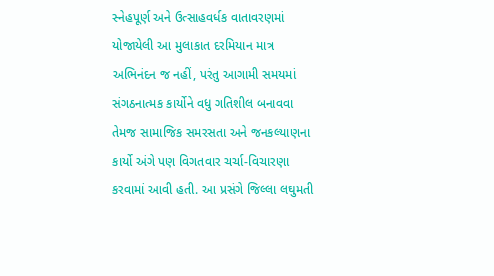સ્નેહપૂર્ણ અને ઉત્સાહવર્ધક વાતાવરણમાં યોજાયેલી આ મુલાકાત દરમિયાન માત્ર અભિનંદન જ નહીં, પરંતુ આગામી સમયમાં સંગઠનાત્મક કાર્યોને વધુ ગતિશીલ બનાવવા તેમજ સામાજિક સમરસતા અને જનકલ્યાણના કાર્યો અંગે પણ વિગતવાર ચર્ચા-વિચારણા કરવામાં આવી હતી. આ પ્રસંગે જિલ્લા લઘુમતી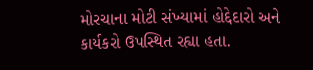મોરચાના મોટી સંખ્યામાં હોદ્દેદારો અને કાર્યકરો ઉપસ્થિત રહ્યા હતા.